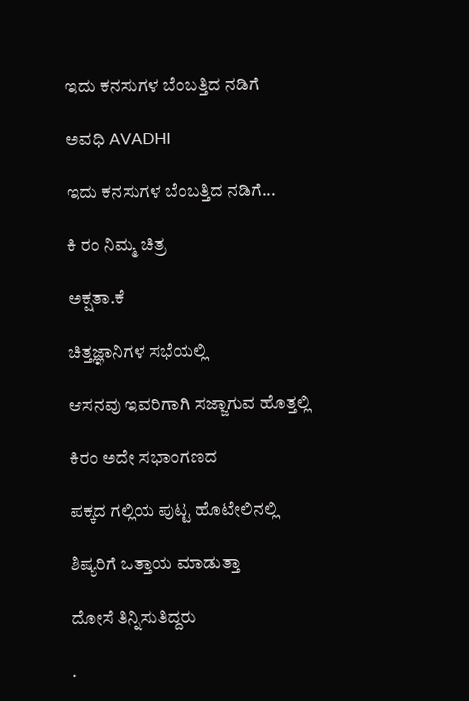ಇದು ಕನಸುಗಳ ಬೆಂಬತ್ತಿದ ನಡಿಗೆ‍

ಅವಧಿ AVADHI

ಇದು ಕನಸುಗಳ ಬೆಂಬತ್ತಿದ ನಡಿಗೆ...

ಕಿ ರಂ ನಿಮ್ಮ ಚಿತ್ರ

ಅಕ್ಷತಾ.ಕೆ

ಚಿತ್ತಜ್ಞಾನಿಗಳ ಸಭೆಯಲ್ಲಿ

ಆಸನವು ಇವರಿಗಾಗಿ ಸಜ್ಜಾಗುವ ಹೊತ್ತಲ್ಲಿ

ಕಿರಂ ಅದೇ ಸಭಾಂಗಣದ

ಪಕ್ಕದ ಗಲ್ಲಿಯ ಪುಟ್ಟ ಹೊಟೇಲಿನಲ್ಲಿ

ಶಿಷ್ಯರಿಗೆ ಒತ್ತಾಯ ಮಾಡುತ್ತಾ

ದೋಸೆ ತಿನ್ನಿಸುತಿದ್ದರು

.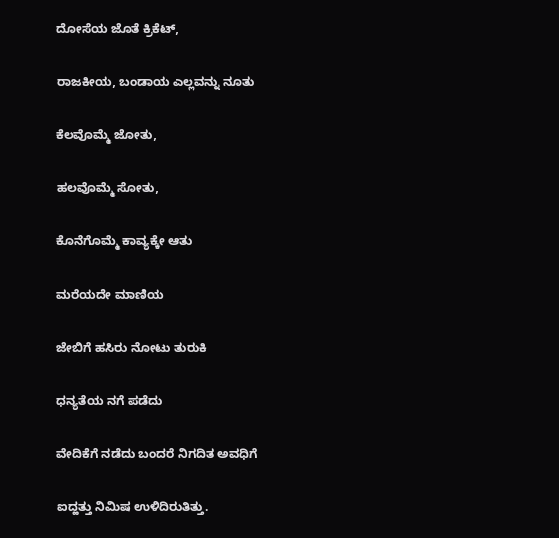ದೋಸೆಯ ಜೊತೆ ಕ್ರಿಕೆಟ್,

ರಾಜಕೀಯ, ಬಂಡಾಯ ಎಲ್ಲವನ್ನು ನೂತು

ಕೆಲವೊಮ್ಮೆ ಜೋತು,

ಹಲವೊಮ್ಮೆ ಸೋತು,

ಕೊನೆಗೊಮ್ಮೆ ಕಾವ್ಯಕ್ಕೇ ಆತು

ಮರೆಯದೇ ಮಾಣಿಯ

ಜೇಬಿಗೆ ಹಸಿರು ನೋಟು ತುರುಕಿ

ಧನ್ಯತೆಯ ನಗೆ ಪಡೆದು

ವೇದಿಕೆಗೆ ನಡೆದು ಬಂದರೆ ನಿಗದಿತ ಅವಧಿಗೆ

ಐದ್ಹತ್ತು ನಿಮಿಷ ಉಳಿದಿರುತಿತ್ತು.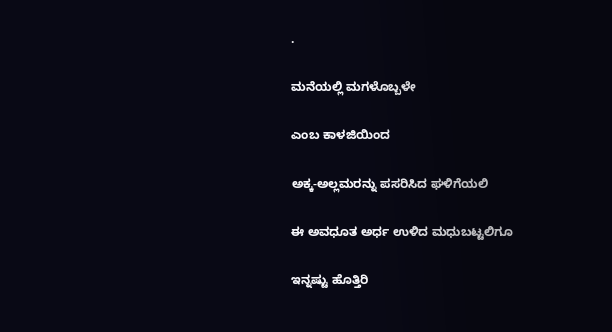.

ಮನೆಯಲ್ಲಿ ಮಗಳೊಬ್ಬಳೇ

ಎಂಬ ಕಾಳಜಿಯಿಂದ

ಅಕ್ಕ-ಅಲ್ಲಮರನ್ನು ಪಸರಿಸಿದ ಘಳಿಗೆಯಲಿ

ಈ ಅವಧೂತ ಅರ್ಧ ಉಳಿದ ಮಧುಬಟ್ಟಲಿಗೂ

ಇನ್ನಷ್ಟು ಹೊತ್ತಿರಿ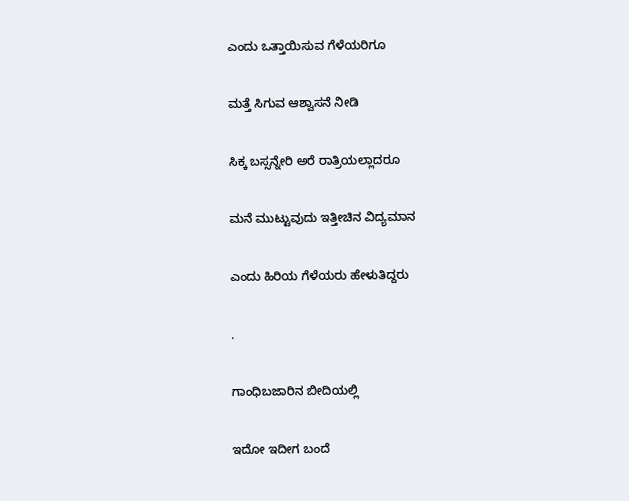ಎಂದು ಒತ್ತಾಯಿಸುವ ಗೆಳೆಯರಿಗೂ

ಮತ್ತೆ ಸಿಗುವ ಆಶ್ವಾಸನೆ ನೀಡಿ

ಸಿಕ್ಕ ಬಸ್ಸನ್ನೇರಿ ಅರೆ ರಾತ್ರಿಯಲ್ಲಾದರೂ

ಮನೆ ಮುಟ್ಟುವುದು ಇತ್ತೀಚಿನ ವಿದ್ಯಮಾನ

ಎಂದು ಹಿರಿಯ ಗೆಳೆಯರು ಹೇಳುತಿದ್ದರು

.

ಗಾಂಧಿಬಜಾರಿನ ಬೀದಿಯಲ್ಲಿ

ಇದೋ ಇದೀಗ ಬಂದೆ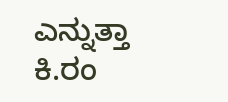ಎನ್ನುತ್ತಾ ಕಿ.ರಂ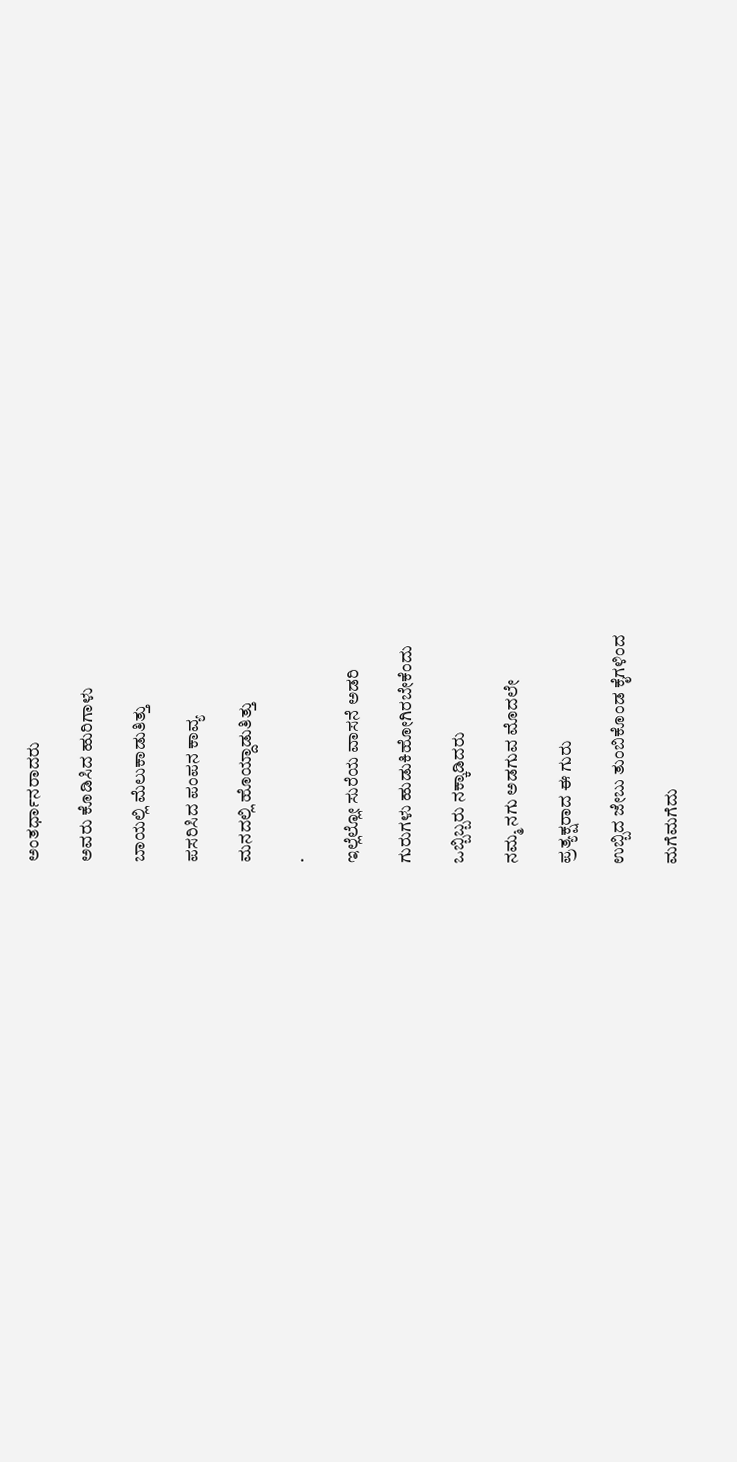ಅಂತರ್ಧಾನರಾದರು

ಅವರು ಕೊಡಿಸಿದ ಹುರಿಗಾಳು

ಬಾಯಲ್ಲಿ ಮೆಲುಕಾಡುತಿತ್ತು

ಪಸರಿಸಿದ ಪಂಪನ ಕಾವ್ಯ

ಮನದಲ್ಲಿ ಹೊಯ್ದಾಡುತಿತ್ತು

.

ಇಲ್ಲೆಲ್ಲೋ ಸುರೆಯ ವಾಸನೆ ಅಡರಿ

ಗುರುಗಳು ಹುಡುಕಿಹೋಗಿರಬೇಕೆಂದು

ಒಬ್ಬಿಬ್ಬರು ನಕ್ಕಾಡಿದರು

ನಮ್ಮ ನಗು ಅಡಗುವ ಮೊದಲೇ

ಪ್ರತ್ಯಕ್ಷರಾದ ಈ ಗುರು

ಉಬ್ಬಿದ ಜೇಬು ತುಂಬಿಕೊಂಡ ಕೈಗಳಿಂದ

ಮಗೆಮಗೆದು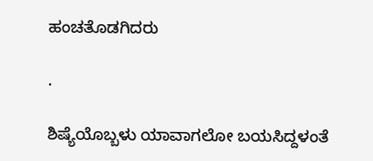ಹಂಚತೊಡಗಿದರು

.

ಶಿಷ್ಯೆಯೊಬ್ಬಳು ಯಾವಾಗಲೋ ಬಯಸಿದ್ದಳಂತೆ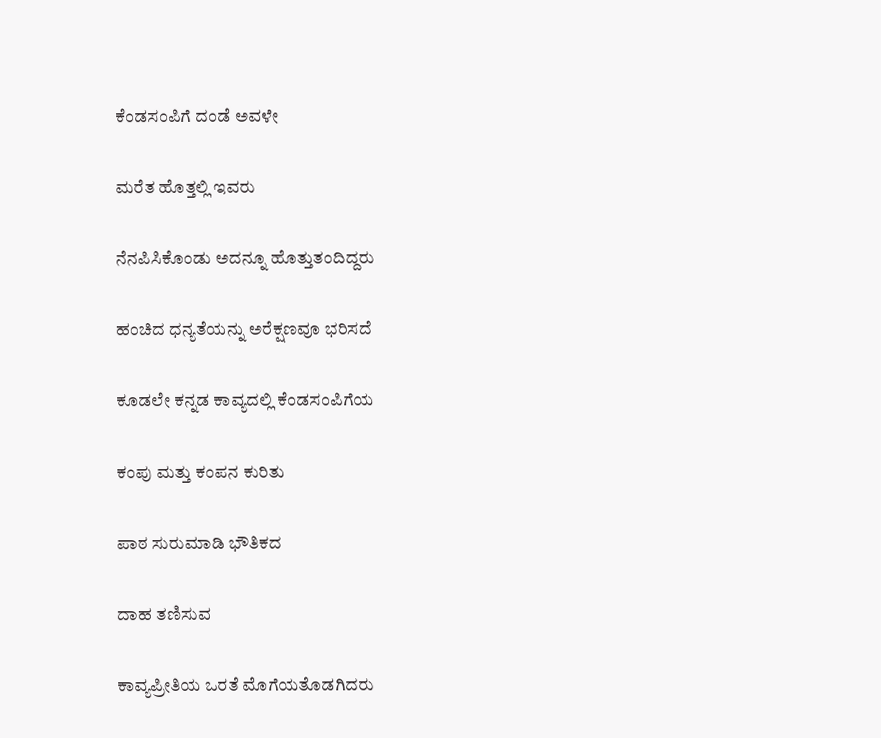ಕೆಂಡಸಂಪಿಗೆ ದಂಡೆ ಅವಳೇ

ಮರೆತ ಹೊತ್ತಲ್ಲಿ ಇವರು

ನೆನಪಿಸಿಕೊಂಡು ಅದನ್ನೂ ಹೊತ್ತುತಂದಿದ್ದರು

ಹಂಚಿದ ಧನ್ಯತೆಯನ್ನು ಅರೆಕ್ಷಣವೂ ಭರಿಸದೆ

ಕೂಡಲೇ ಕನ್ನಡ ಕಾವ್ಯದಲ್ಲಿ ಕೆಂಡಸಂಪಿಗೆಯ

ಕಂಪು ಮತ್ತು ಕಂಪನ ಕುರಿತು

ಪಾಠ ಸುರುಮಾಡಿ ಭೌತಿಕದ

ದಾಹ ತಣಿಸುವ

ಕಾವ್ಯಪ್ರೀತಿಯ ಒರತೆ ಮೊಗೆಯತೊಡಗಿದರು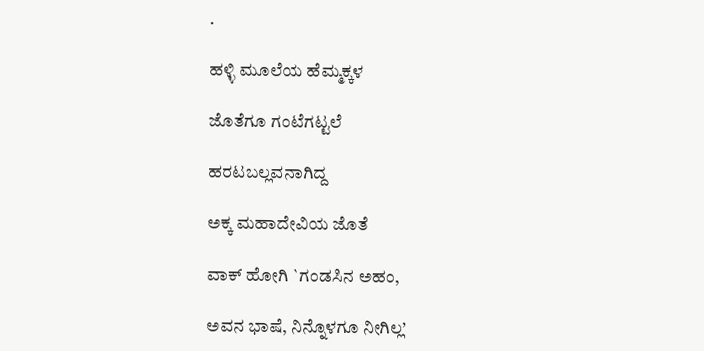.

ಹಳ್ಳಿ ಮೂಲೆಯ ಹೆಮ್ಮಕ್ಕಳ

ಜೊತೆಗೂ ಗಂಟೆಗಟ್ಟಲೆ

ಹರಟಬಲ್ಲವನಾಗಿದ್ದ

ಅಕ್ಕ ಮಹಾದೇವಿಯ ಜೊತೆ

ವಾಕ್ ಹೋಗಿ `ಗಂಡಸಿನ ಅಹಂ,

ಅವನ ಭಾಷೆ, ನಿನ್ನೊಳಗೂ ನೀಗಿಲ್ಲ’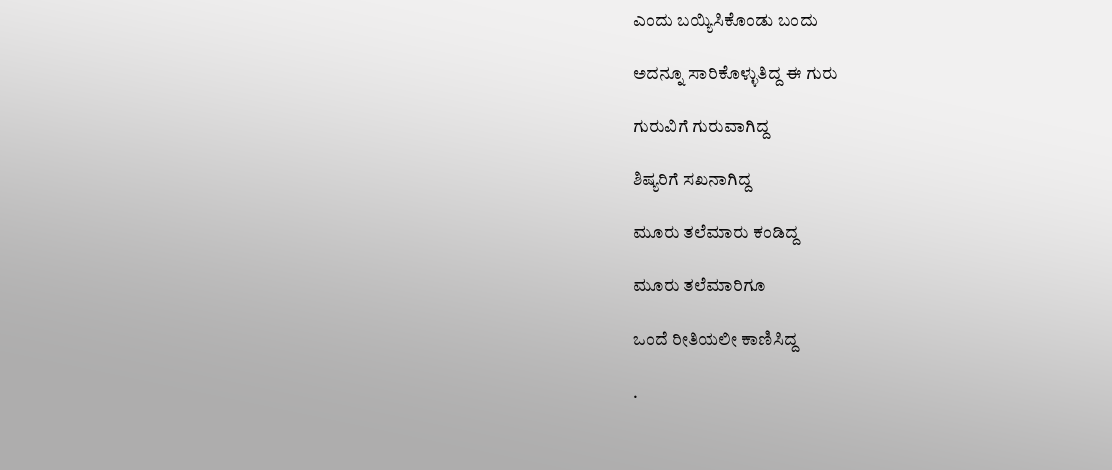ಎಂದು ಬಯ್ಯಿಸಿಕೊಂಡು ಬಂದು

ಅದನ್ನೂ ಸಾರಿಕೊಳ್ಳುತಿದ್ದ ಈ ಗುರು

ಗುರುವಿಗೆ ಗುರುವಾಗಿದ್ದ

ಶಿಷ್ಯರಿಗೆ ಸಖನಾಗಿದ್ದ

ಮೂರು ತಲೆಮಾರು ಕಂಡಿದ್ದ

ಮೂರು ತಲೆಮಾರಿಗೂ

ಒಂದೆ ರೀತಿಯಲೀ ಕಾಣಿಸಿದ್ದ

.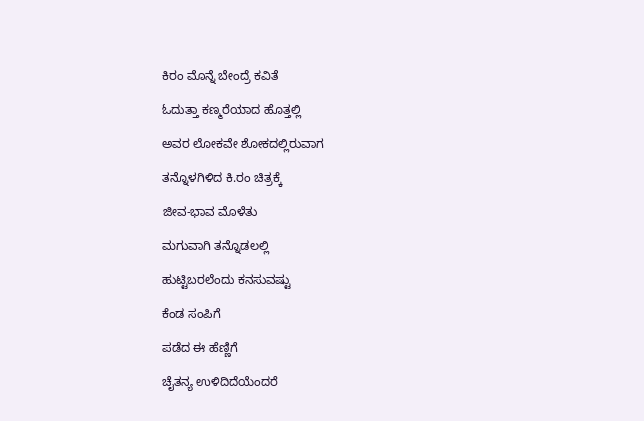ಕಿರಂ ಮೊನ್ನೆ ಬೇಂದ್ರೆ ಕವಿತೆ

ಓದುತ್ತಾ ಕಣ್ಮರೆಯಾದ ಹೊತ್ತಲ್ಲಿ

ಅವರ ಲೋಕವೇ ಶೋಕದಲ್ಲಿರುವಾಗ

ತನ್ನೊಳಗಿಳಿದ ಕಿ.ರಂ ಚಿತ್ರಕ್ಕೆ

ಜೀವ-ಭಾವ ಮೊಳೆತು

ಮಗುವಾಗಿ ತನ್ನೊಡಲಲ್ಲಿ

ಹುಟ್ಟಿಬರಲೆಂದು ಕನಸುವಷ್ಟು

ಕೆಂಡ ಸಂಪಿಗೆ

ಪಡೆದ ಈ ಹೆಣ್ಣಿಗೆ

ಚೈತನ್ಯ ಉಳಿದಿದೆಯೆಂದರೆ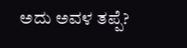ಅದು ಅವಳ ತಪ್ಪೆ?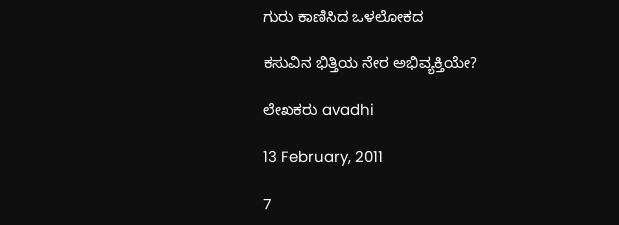ಗುರು ಕಾಣಿಸಿದ ಒಳಲೋಕದ

ಕಸುವಿನ ಭಿತ್ತಿಯ ನೇರ ಅಭಿವ್ಯಕ್ತಿಯೇ?

ಲೇಖಕರು avadhi

13 February, 2011

7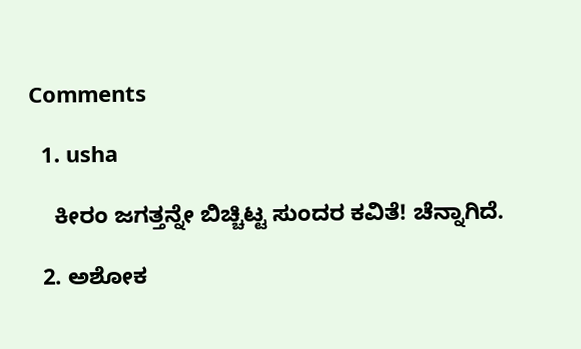Comments

  1. usha

    ಕೀರಂ ಜಗತ್ತನ್ನೇ ಬಿಚ್ಚಿಟ್ಟ ಸುಂದರ ಕವಿತೆ! ಚೆನ್ನಾಗಿದೆ.

  2. ಅಶೋಕ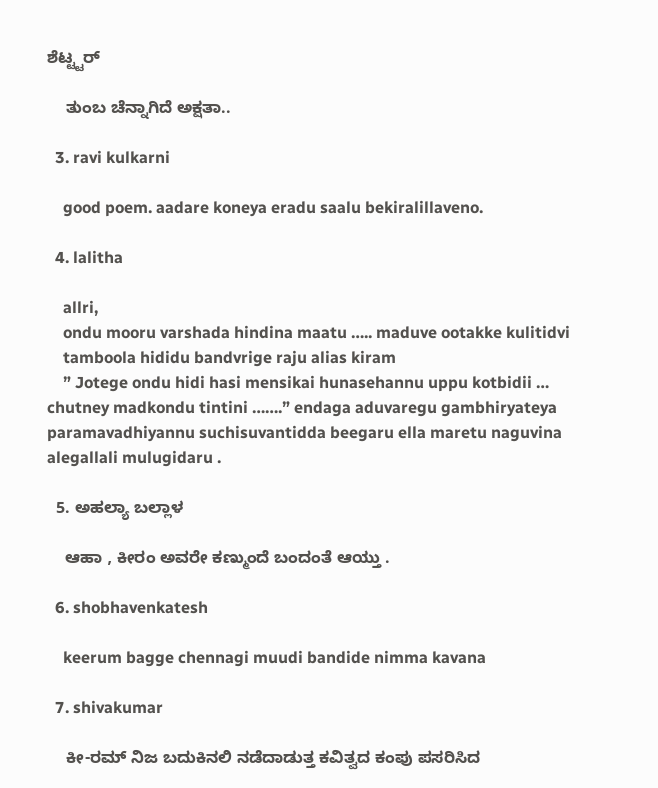ಶೆಟ್ಟ್ಟರ್

    ತುಂಬ ಚೆನ್ನಾಗಿದೆ ಅಕ್ಷತಾ..

  3. ravi kulkarni

    good poem. aadare koneya eradu saalu bekiralillaveno.

  4. lalitha

    allri,
    ondu mooru varshada hindina maatu ….. maduve ootakke kulitidvi
    tamboola hididu bandvrige raju alias kiram
    ” Jotege ondu hidi hasi mensikai hunasehannu uppu kotbidii … chutney madkondu tintini …….” endaga aduvaregu gambhiryateya paramavadhiyannu suchisuvantidda beegaru ella maretu naguvina alegallali mulugidaru .

  5. ಅಹಲ್ಯಾ ಬಲ್ಲಾಳ

    ಆಹಾ , ಕೀರಂ ಅವರೇ ಕಣ್ಮುಂದೆ ಬಂದಂತೆ ಆಯ್ತು .

  6. shobhavenkatesh

    keerum bagge chennagi muudi bandide nimma kavana

  7. shivakumar

    ಕೀ-ರಮ್ ನಿಜ ಬದುಕಿನಲಿ ನಡೆದಾಡುತ್ತ ಕವಿತ್ವದ ಕಂಪು ಪಸರಿಸಿದ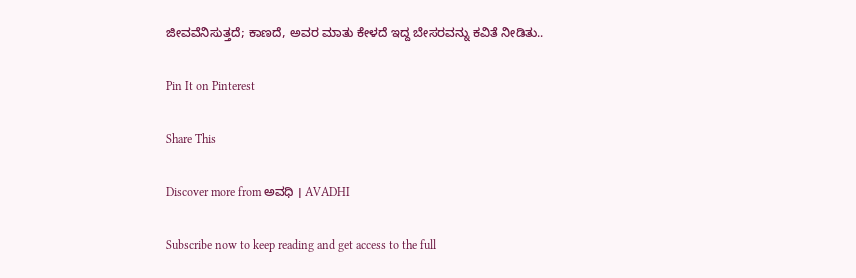ಜೀವವೆನಿಸುತ್ತದೆ; ಕಾಣದೆ, ಅವರ ಮಾತು ಕೇಳದೆ ಇದ್ದ ಬೇಸರವನ್ನು ಕವಿತೆ ನೀಡಿತು..

Pin It on Pinterest

Share This

Discover more from ಅವಧಿ । AVADHI

Subscribe now to keep reading and get access to the full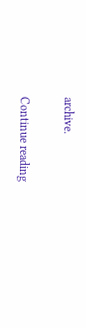archive.

Continue reading